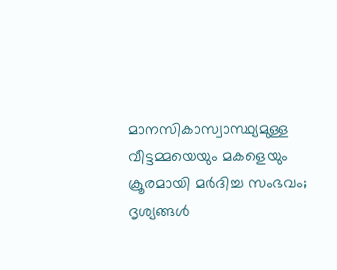മാനസികാസ്വാസ്ഥ്യമുള്ള വീട്ടമ്മയെയും മകളെയും ക്രൂരമായി മർദിച്ച സംഭവം; ദൃശ്യങ്ങൾ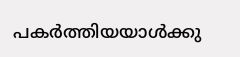പകർത്തിയയാൾക്കു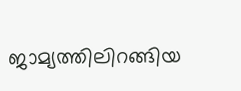ജാമ്യത്തിലിറങ്ങിയ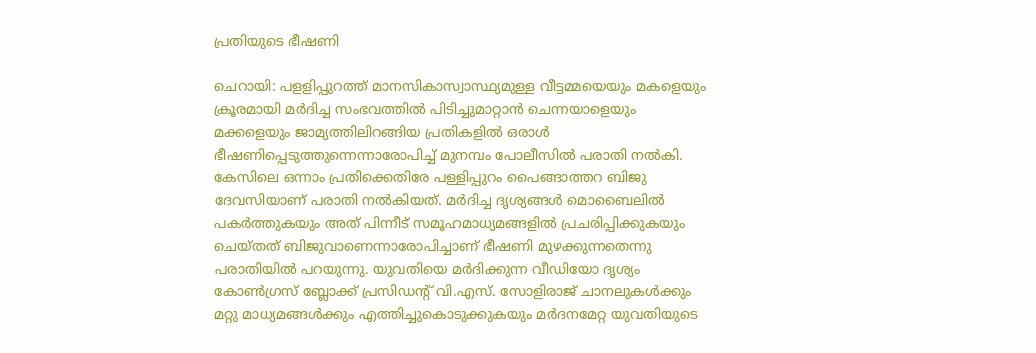പ്രതിയുടെ ഭീഷണി

ചെറായി: പളളിപ്പുറത്ത് മാനസികാസ്വാസ്ഥ്യമുള്ള വീട്ടമ്മയെയും മകളെയും ക്രൂരമായി മർദിച്ച സംഭവത്തിൽ പിടിച്ചുമാറ്റാൻ ചെന്നയാളെയും മക്കളെയും ജാമ്യത്തിലിറങ്ങിയ പ്രതികളിൽ ഒരാൾ ഭീഷണിപ്പെടുത്തുന്നെന്നാരോപിച്ച് മുനമ്പം പോലീസിൽ പരാതി നൽകി. കേസിലെ ഒന്നാം പ്രതിക്കെതിരേ പള്ളിപ്പുറം പൈങ്ങാത്തറ ബിജു ദേവസിയാണ് പരാതി നൽകിയത്. മർദിച്ച ദൃശ്യങ്ങൾ മൊബൈലിൽ പകർത്തുകയും അത് പിന്നീട് സമൂഹമാധ്യമങ്ങളിൽ പ്രചരിപ്പിക്കുകയും ചെയ്തത് ബിജുവാണെന്നാരോപിച്ചാണ് ഭീഷണി മുഴക്കുന്നതെന്നു പരാതിയിൽ പറയുന്നു. യുവതിയെ മർദിക്കുന്ന വീഡിയോ ദൃശ്യം കോണ്‍ഗ്രസ് ബ്ലോക്ക് പ്രസിഡന്‍റ് വി.എസ്. സോളിരാജ് ചാനലുകൾക്കും മറ്റു മാധ്യമങ്ങൾക്കും എത്തിച്ചുകൊടുക്കുകയും മർദനമേറ്റ യുവതിയുടെ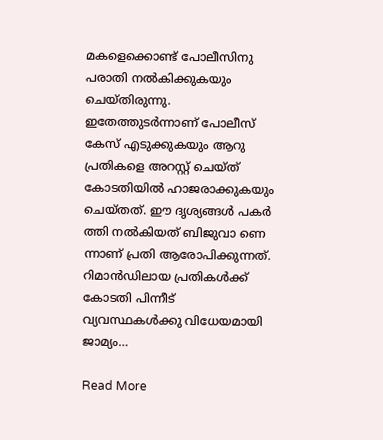മകളെക്കൊണ്ട് പോലീസിനു പരാതി നൽകിക്കുകയും ചെയ്തിരുന്നു. ഇതേത്തുടർന്നാണ് പോലീസ് കേസ് എടുക്കുകയും ആറു പ്രതികളെ അറസ്റ്റ് ചെയ്ത് കോടതിയിൽ ഹാജരാക്കുകയും ചെയ്തത്. ഈ ദൃശ്യങ്ങൾ പകർ ത്തി നൽകിയത് ബിജുവാ ണെ ന്നാണ് പ്രതി ആരോപിക്കുന്നത്. റിമാൻഡിലായ പ്രതികൾക്ക് കോടതി പിന്നീട് വ്യവസ്ഥകൾക്കു വിധേയമായി ജാമ്യം…

Read More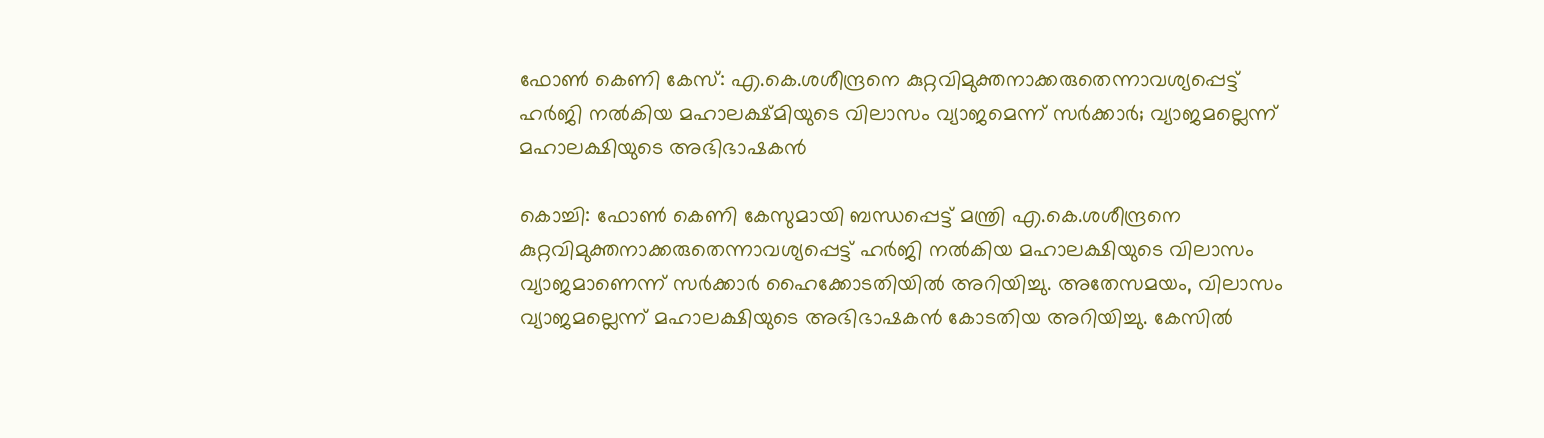ഫോൺ കെണി കേസ്: എ.കെ.ശശീന്ദ്രനെ കുറ്റവിമുക്തനാക്കരുതെന്നാവശ്യപ്പെട്ട് ഹർജി നൽകിയ മഹാലക്ഷ്മിയുടെ വിലാസം വ്യാജമെന്ന് സർക്കാർ; വ്യാജമല്ലെന്ന് മഹാലക്ഷിയുടെ അഭിഭാഷകൻ

കൊച്ചി: ഫോൺ കെണി കേസുമായി ബന്ധപ്പെട്ട് മന്ത്രി എ.കെ.ശശീന്ദ്രനെ കുറ്റവിമുക്തനാക്കരുതെന്നാവശ്യപ്പെട്ട് ഹർജി നൽകിയ മഹാലക്ഷിയുടെ വിലാസം വ്യാജമാണെന്ന് സർക്കാർ ഹൈക്കോടതിയിൽ അറിയിച്ചു. അതേസമയം, വിലാസം വ്യാജമല്ലെന്ന് മഹാലക്ഷിയുടെ അഭിഭാഷകൻ കോടതിയ അറിയിച്ചു. കേസിൽ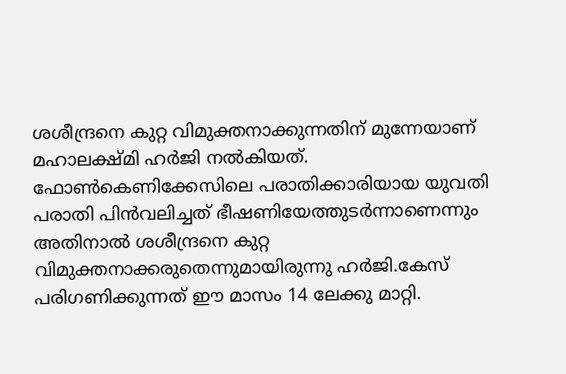ശശീന്ദ്രനെ കുറ്റ വിമുക്തനാക്കുന്നതിന് മുന്നേയാണ് മഹാലക്ഷ്മി ഹർജി നൽകിയത്. ഫോൺകെണിക്കേസിലെ പരാതിക്കാരിയായ യുവതി പരാതി പിൻവലിച്ചത് ഭീഷണിയേത്തുടർന്നാണെന്നും അതിനാൽ ശശീന്ദ്രനെ കുറ്റ വിമുക്തനാക്കരുതെന്നുമായിരുന്നു ഹർജി.കേസ് പരിഗണിക്കുന്നത് ഈ മാസം 14 ലേക്കു മാറ്റി.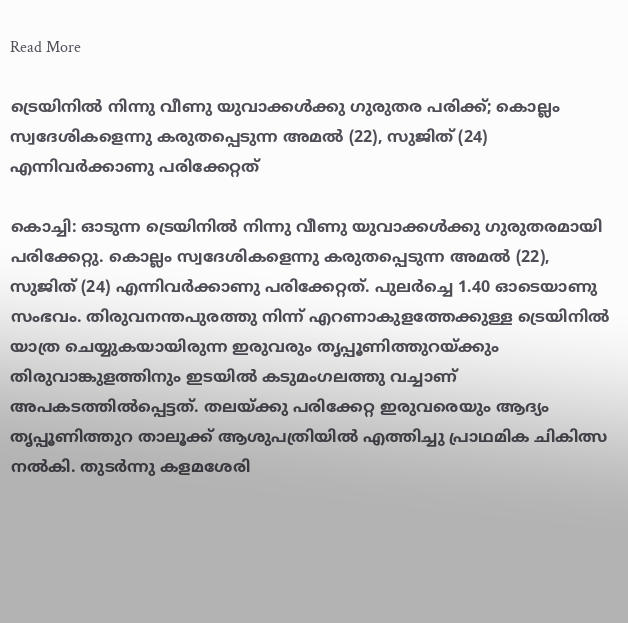Read More

ട്രെയിനിൽ നിന്നു വീണു യുവാക്കൾക്കു ഗുരുതര പരിക്ക്; കൊല്ലം സ്വദേശികളെന്നു കരുതപ്പെടുന്ന അമൽ (22), സുജിത് (24) എന്നിവർക്കാണു പരിക്കേറ്റത്

കൊച്ചി: ഓടുന്ന ട്രെയിനിൽ നിന്നു വീണു യുവാക്കൾക്കു ഗുരുതരമായി പരിക്കേറ്റു. കൊല്ലം സ്വദേശികളെന്നു കരുതപ്പെടുന്ന അമൽ (22), സുജിത് (24) എന്നിവർക്കാണു പരിക്കേറ്റത്. പുലർച്ചെ 1.40 ഓടെയാണു സംഭവം. തിരുവനന്തപുരത്തു നിന്ന് എറണാകുളത്തേക്കുള്ള ട്രെയിനിൽ യാത്ര ചെയ്യുകയായിരുന്ന ഇരുവരും തൃപ്പൂണിത്തുറയ്ക്കും തിരുവാങ്കുളത്തിനും ഇടയിൽ കടുമംഗലത്തു വച്ചാണ് അപകടത്തിൽപ്പെട്ടത്. തലയ്ക്കു പരിക്കേറ്റ ഇരുവരെയും ആദ്യം തൃപ്പൂണിത്തുറ താലൂക്ക് ആശുപത്രിയിൽ എത്തിച്ചു പ്രാഥമിക ചികിത്സ നൽകി. തുടർന്നു കളമശേരി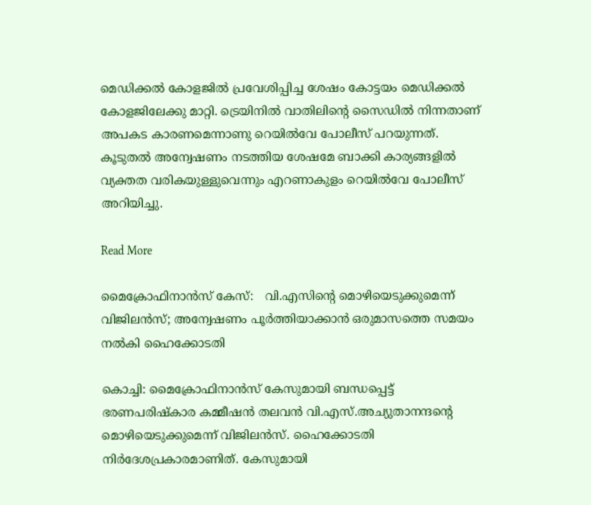മെഡിക്കൽ കോളജിൽ പ്രവേശിപ്പിച്ച ശേഷം കോട്ടയം മെഡിക്കൽ കോളജിലേക്കു മാറ്റി. ട്രെയിനിൽ വാതിലിന്‍റെ സൈഡിൽ നിന്നതാണ് അപകട കാരണമെന്നാണു റെയിൽവേ പോലീസ് പറയുന്നത്. കൂടുതൽ അന്വേഷണം നടത്തിയ ശേഷമേ ബാക്കി കാര്യങ്ങളിൽ വ്യക്തത വരികയുള്ളുവെന്നും എറണാകുളം റെയിൽവേ പോലീസ് അറിയിച്ചു.

Read More

മൈക്രോഫിനാൻസ് കേസ്:   വി.എസിന്‍റെ മൊഴിയെടുക്കുമെന്ന് വിജിലൻസ്; അന്വേഷണം പൂർത്തിയാക്കാൻ ഒരുമാസത്തെ സമയം നൽകി ഹൈക്കോടതി

കൊച്ചി: മൈക്രോഫിനാൻസ് കേസുമായി ബന്ധപ്പെട്ട് ഭരണപരിഷ്കാര കമ്മീഷൻ തലവൻ വി.എസ്.അച്യുതാനന്ദന്‍റെ മൊഴിയെടുക്കുമെന്ന് വിജിലൻസ്. ഹൈക്കോടതി നിർദേശപ്രകാരമാണിത്. കേസുമായി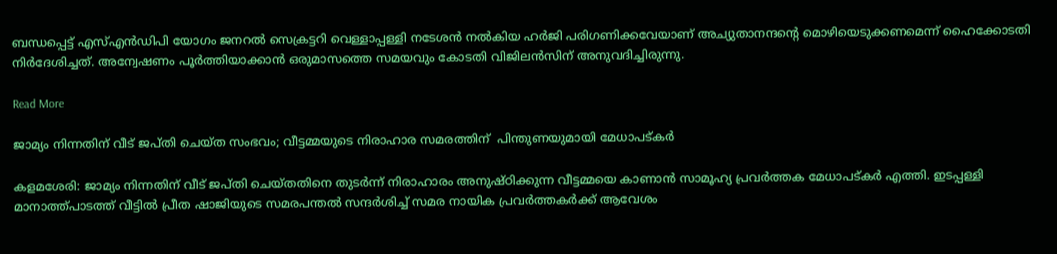ബന്ധപ്പെട്ട് എസ്എൻഡിപി യോഗം ജനറൽ സെക്രട്ടറി വെള്ളാപ്പള്ളി നടേശൻ നൽകിയ ഹർജി പരിഗണിക്കവേയാണ് അച്യുതാനന്ദന്‍റെ മൊഴിയെടുക്കണമെന്ന് ഹൈക്കോടതി നിർദേശിച്ചത്. അന്വേഷണം പൂർത്തിയാക്കാൻ ഒരുമാസത്തെ സമയവും കോടതി വിജിലൻസിന് അനുവദിച്ചിരുന്നു.

Read More

ജാമ്യം നിന്നതിന് വീട് ജപ്തി ചെയ്ത സംഭവം; വീട്ടമ്മയുടെ നിരാഹാര സമരത്തിന്  പിന്തുണയുമായി മേധാപട്കർ

കളമശേരി: ജാമ്യം നിന്നതിന് വീട് ജപ്തി ചെയ്തതിനെ തുടർന്ന് നിരാഹാരം അനുഷ്ഠിക്കുന്ന വീട്ടമ്മയെ കാണാൻ സാമൂഹ്യ പ്രവർത്തക മേധാപട്കർ എത്തി. ഇടപ്പള്ളി മാനാത്ത്പാടത്ത് വീട്ടിൽ പ്രീത ഷാജിയുടെ സമരപന്തൽ സന്ദർശിച്ച് സമര നായിക പ്രവർത്തകർക്ക് ആവേശം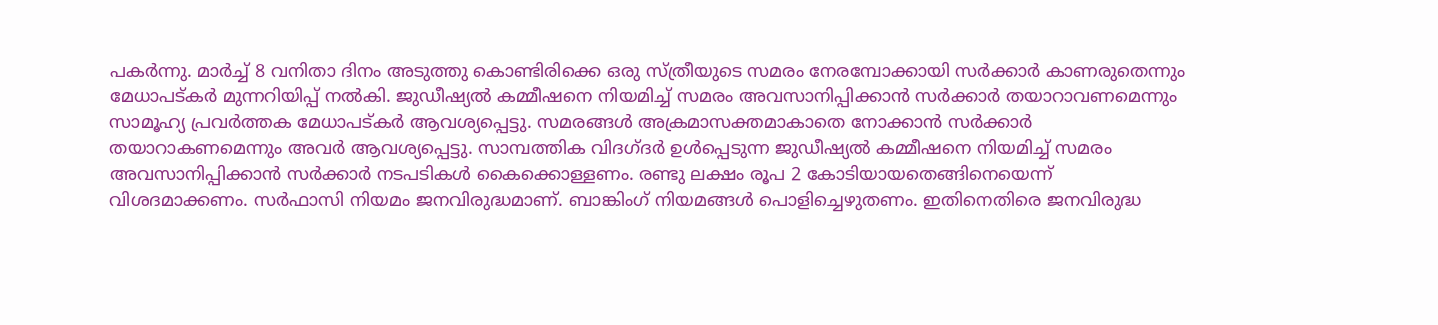പകർന്നു. മാർച്ച് 8 വനിതാ ദിനം അടുത്തു കൊണ്ടിരിക്കെ ഒരു സ്ത്രീയുടെ സമരം നേരമ്പോക്കായി സർക്കാർ കാണരുതെന്നും മേധാപട്കർ മുന്നറിയിപ്പ് നൽകി. ജുഡീഷ്യൽ കമ്മീഷനെ നിയമിച്ച് സമരം അവസാനിപ്പിക്കാൻ സർക്കാർ തയാറാവണമെന്നും സാമൂഹ്യ പ്രവർത്തക മേധാപട്കർ ആവശ്യപ്പെട്ടു. സമരങ്ങൾ അക്രമാസക്തമാകാതെ നോക്കാൻ സർക്കാർ തയാറാകണമെന്നും അവർ ആവശ്യപ്പെട്ടു. സാമ്പത്തിക വിദഗ്ദർ ഉൾപ്പെടുന്ന ജുഡീഷ്യൽ കമ്മീഷനെ നിയമിച്ച് സമരം അവസാനിപ്പിക്കാൻ സർക്കാർ നടപടികൾ കൈക്കൊള്ളണം. രണ്ടു ലക്ഷം രൂപ 2 കോടിയായതെങ്ങിനെയെന്ന് വിശദമാക്കണം. സർഫാസി നിയമം ജനവിരുദ്ധമാണ്. ബാങ്കിംഗ് നിയമങ്ങൾ പൊളിച്ചെഴുതണം. ഇതിനെതിരെ ജനവിരുദ്ധ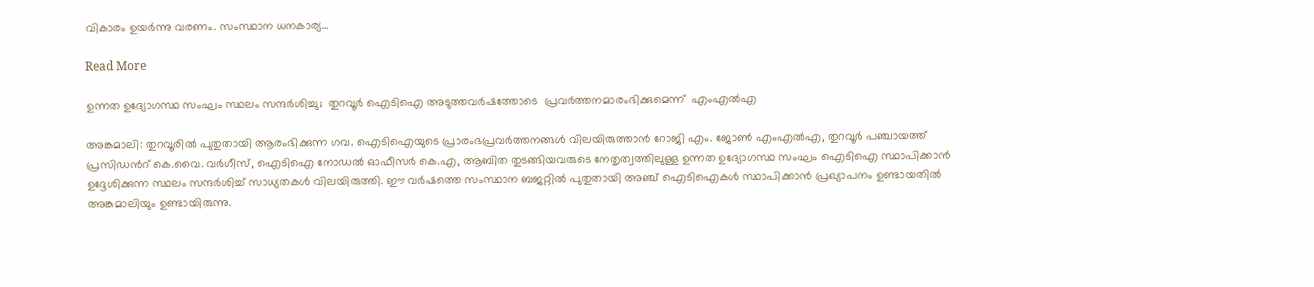വികാരം ഉയർന്നു വരണം. സംസ്ഥാന ധനകാര്യ…

Read More

ഉന്നത ഉദ്യോഗസ്ഥ സംഘം സ്ഥലം സന്ദർശിച്ചു;  തുറവൂർ ഐടിഐ അടുത്തവർഷത്തോടെ  പ്രവർത്തനമാരംഭിക്കുമെന്ന്  എംഎൽഎ

അങ്കമാലി: തുറവൂരിൽ പുതുതായി ആരംഭിക്കുന്ന ഗവ. ഐടിഐയുടെ പ്രാരംഭപ്രവർത്തനങ്ങൾ വിലയിരുത്താൻ റോജി എം. ജോണ്‍ എംഎൽഎ, തുറവൂർ പഞ്ചായത്ത് പ്രസിഡന്‍റ് കെ.വൈ. വർഗീസ്, ഐടിഐ നോഡൽ ഓഫീസർ കെ.എ, ആബിത തുടങ്ങിയവരുടെ നേതൃത്വത്തിലുള്ള ഉന്നത ഉദ്യോഗസ്ഥ സംഘം ഐടിഐ സ്ഥാപിക്കാൻ ഉദ്ദേശിക്കുന്ന സ്ഥലം സന്ദർശിച്ച് സാധ്യതകൾ വിലയിരുത്തി. ഈ വർഷത്തെ സംസ്ഥാന ബജറ്റിൽ പുതുതായി അഞ്ച് ഐടിഐകൾ സ്ഥാപിക്കാൻ പ്രഖ്യാപനം ഉണ്ടായതിൽ അങ്കമാലിയും ഉണ്ടായിരുന്നു.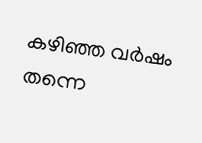കഴിഞ്ഞ വർഷം തന്നെ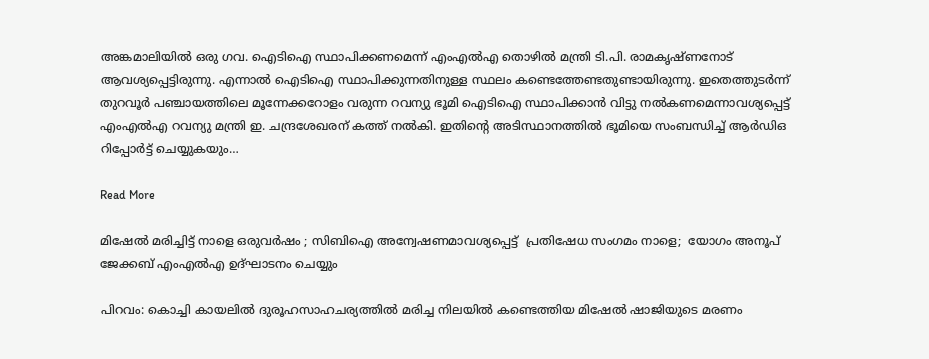അങ്കമാലിയിൽ ഒരു ഗവ. ഐടിഐ സ്ഥാപിക്കണമെന്ന് എംഎൽഎ തൊഴിൽ മന്ത്രി ടി.പി. രാമകൃഷ്ണനോട് ആവശ്യപ്പെട്ടിരുന്നു. എന്നാൽ ഐടിഐ സ്ഥാപിക്കുന്നതിനുള്ള സ്ഥലം കണ്ടെത്തേണ്ടതുണ്ടായിരുന്നു. ഇതെത്തുടർന്ന് തുറവൂർ പഞ്ചായത്തിലെ മൂന്നേക്കറോളം വരുന്ന റവന്യു ഭൂമി ഐടിഐ സ്ഥാപിക്കാൻ വിട്ടു നൽകണമെന്നാവശ്യപ്പെട്ട് എംഎൽഎ റവന്യു മന്ത്രി ഇ. ചന്ദ്രശേഖരന് കത്ത് നൽകി. ഇതിന്‍റെ അടിസ്ഥാനത്തിൽ ഭൂമിയെ സംബന്ധിച്ച് ആർഡിഒ റിപ്പോർട്ട് ചെയ്യുകയും…

Read More

മിഷേൽ മരിച്ചിട്ട് നാളെ ഒരുവർഷം ; സിബിഐ അന്വേഷണമാവശ്യപ്പെട്ട്  പ്രതിഷേധ സംഗമം നാളെ;  യോഗം അനൂപ് ജേക്കബ് എംഎൽഎ ഉദ്ഘാടനം ചെയ്യും

പിറവം: കൊച്ചി കായലിൽ ദുരൂഹസാഹചര്യത്തിൽ മരിച്ച നിലയിൽ കണ്ടെത്തിയ മിഷേൽ ഷാജിയുടെ മരണം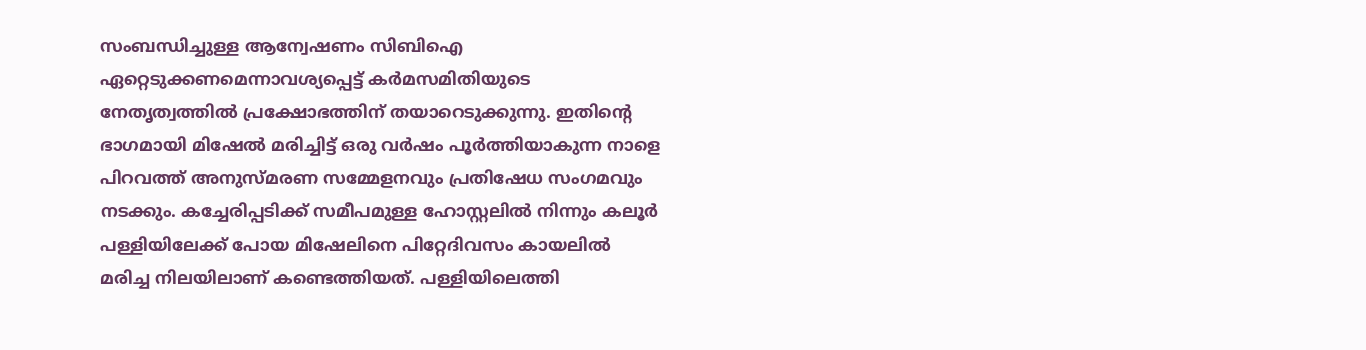സംബന്ധിച്ചുള്ള ആന്വേഷണം സിബിഐ ഏറ്റെടുക്കണമെന്നാവശ്യപ്പെട്ട് കർമസമിതിയുടെ നേതൃത്വത്തിൽ പ്രക്ഷോഭത്തിന് തയാറെടുക്കുന്നു. ഇതിന്‍റെ ഭാഗമായി മിഷേൽ മരിച്ചിട്ട് ഒരു വർഷം പൂർത്തിയാകുന്ന നാളെ പിറവത്ത് അനുസ്മരണ സമ്മേളനവും പ്രതിഷേധ സംഗമവും നടക്കും. കച്ചേരിപ്പടിക്ക് സമീപമുള്ള ഹോസ്റ്റലിൽ നിന്നും കലൂർ പള്ളിയിലേക്ക് പോയ മിഷേലിനെ പിറ്റേദിവസം കായലിൽ മരിച്ച നിലയിലാണ് കണ്ടെത്തിയത്. പള്ളിയിലെത്തി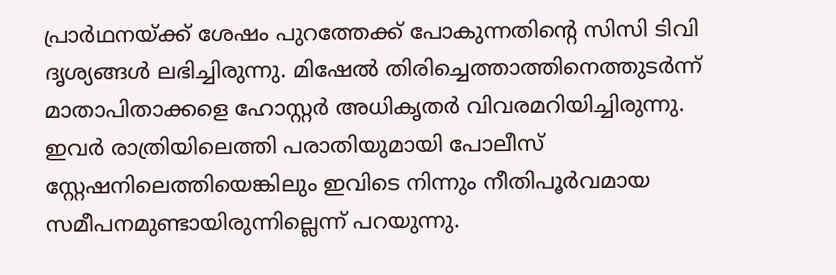പ്രാർഥനയ്ക്ക് ശേഷം പുറത്തേക്ക് പോകുന്നതിന്‍റെ സിസി ടിവി ദൃശ്യങ്ങൾ ലഭിച്ചിരുന്നു. മിഷേൽ തിരിച്ചെത്താത്തിനെത്തുടർന്ന് മാതാപിതാക്കളെ ഹോസ്റ്റർ അധികൃതർ വിവരമറിയിച്ചിരുന്നു. ഇവർ രാത്രിയിലെത്തി പരാതിയുമായി പോലീസ് സ്റ്റേഷനിലെത്തിയെങ്കിലും ഇവിടെ നിന്നും നീതിപൂർവമായ സമീപനമുണ്ടായിരുന്നില്ലെന്ന് പറയുന്നു.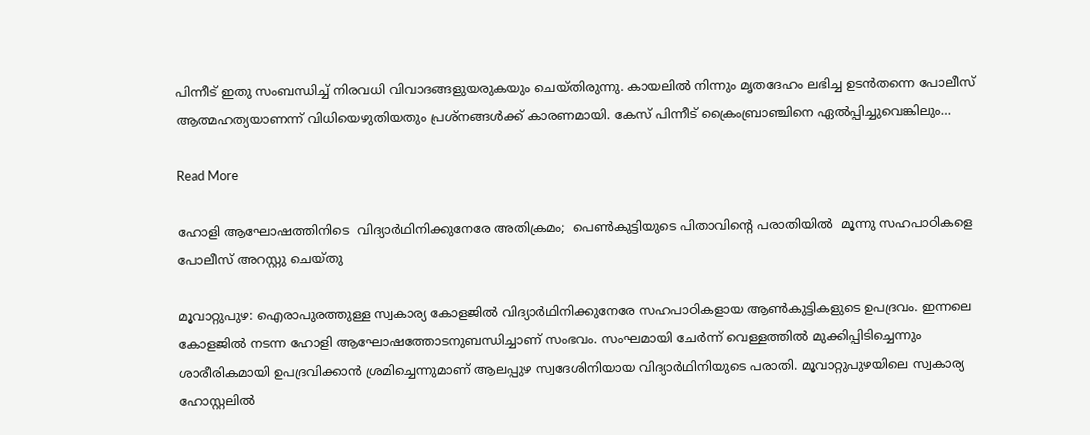പിന്നീട് ഇതു സംബന്ധിച്ച് നിരവധി വിവാദങ്ങളുയരുകയും ചെയ്തിരുന്നു. കായലിൽ നിന്നും മൃതദേഹം ലഭിച്ച ഉടൻതന്നെ പോലീസ് ആത്മഹത്യയാണന്ന് വിധിയെഴുതിയതും പ്രശ്നങ്ങൾക്ക് കാരണമായി. കേസ് പിന്നീട് ക്രൈംബ്രാഞ്ചിനെ ഏൽപ്പിച്ചുവെങ്കിലും…

Read More

ഹോളി ആഘോഷത്തിനിടെ  വിദ്യാർഥിനിക്കുനേരേ അതിക്രമം;  പെൺകുട്ടിയുടെ പിതാവിന്‍റെ പരാതിയിൽ  മൂന്നു സഹപാഠികളെ പോലീസ് അറസ്റ്റു ചെയ്തു

മൂവാറ്റുപുഴ: ഐരാപുരത്തുള്ള സ്വകാര്യ കോളജിൽ വിദ്യാർഥിനിക്കുനേരേ സഹപാഠികളായ ആൺകുട്ടികളുടെ ഉപദ്രവം. ഇന്നലെ കോളജിൽ നടന്ന ഹോളി ആഘോഷത്തോടനുബന്ധിച്ചാണ് സംഭവം. സംഘമായി ചേർന്ന് വെള്ളത്തിൽ മുക്കിപ്പിടിച്ചെന്നും ശാരീരികമായി ഉപദ്രവിക്കാൻ ശ്രമിച്ചെന്നുമാണ് ആലപ്പുഴ സ്വദേശിനിയായ വിദ്യാർഥിനിയുടെ പരാതി. മൂവാറ്റുപുഴയിലെ സ്വകാര്യ ഹോസ്റ്റലിൽ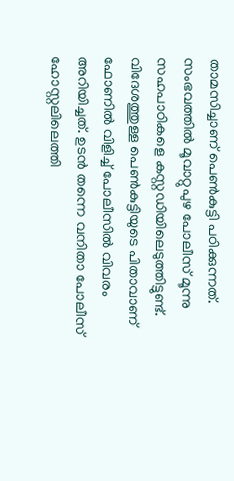താമസിച്ചാണ് പെൺകുട്ടി പഠിക്കുന്നത്. സംഭവത്തിൽ മൂവാറ്റുപുഴ പോലീസ് മൂന്നു സഹപാഠികളെ കസ്റ്റഡിയിലെടുത്തിട്ടുണ്ട്. വിദേശത്തുള്ള പെണ്‍കുട്ടിയുടെ പിതാവാണ് ഫോണിൽ വിളിച്ച് പോലീസിൽ വിവരം അറിയിച്ചത്. ഉടൻ തന്നെ വനിതാ പോലീസ് ഹോസ്റ്റലിലെത്തി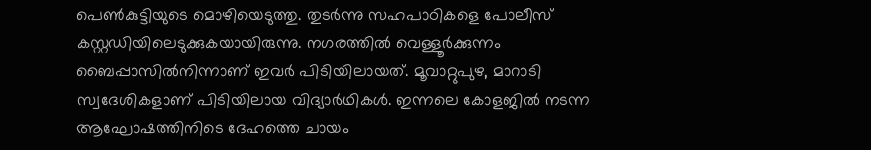പെണ്‍കുട്ടിയുടെ മൊഴിയെടുത്തു. തുടർന്നു സഹപാഠികളെ പോലീസ് കസ്റ്റഡിയിലെടുക്കുകയായിരുന്നു. നഗരത്തിൽ വെള്ളൂർക്കുന്നം ബൈപ്പാസിൽനിന്നാണ് ഇവർ പിടിയിലായത്. മൂവാറ്റുപുഴ, മാറാടി സ്വദേശികളാണ് പിടിയിലായ വിദ്യാർഥികൾ. ഇന്നലെ കോളജിൽ നടന്ന ആഘോഷത്തിനിടെ ദേഹത്തെ ചായം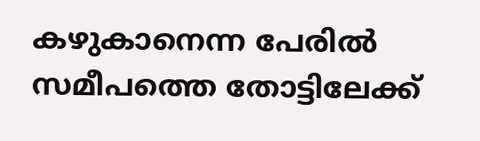കഴുകാനെന്ന പേരിൽ സമീപത്തെ തോട്ടിലേക്ക്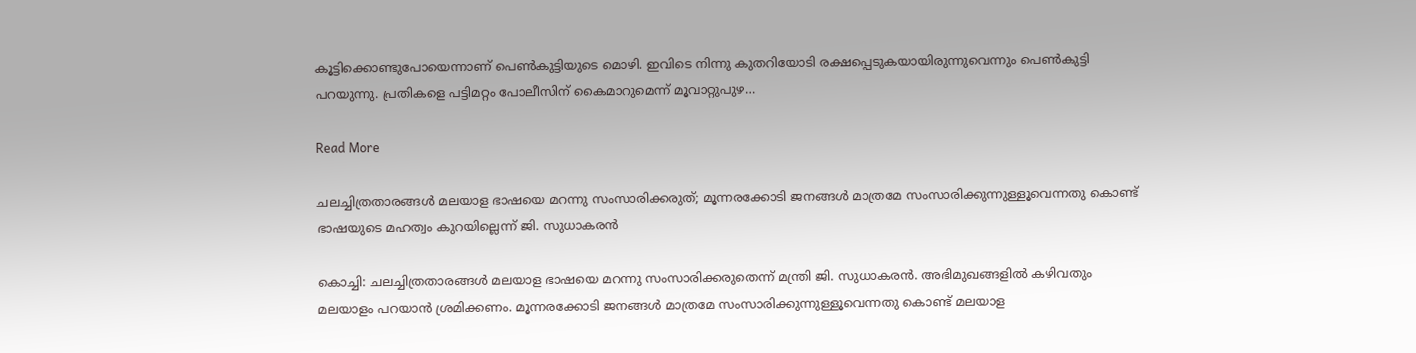കൂട്ടിക്കൊണ്ടുപോയെന്നാണ് പെണ്‍കുട്ടിയുടെ മൊഴി. ഇവിടെ നിന്നു കുതറിയോടി രക്ഷപ്പെടുകയായിരുന്നുവെന്നും പെണ്‍കുട്ടി പറയുന്നു. പ്രതികളെ പട്ടിമറ്റം പോലീസിന് കൈമാറുമെന്ന് മൂവാറ്റുപുഴ…

Read More

ചലച്ചിത്രതാരങ്ങൾ മലയാള ഭാഷയെ മറന്നു സംസാരിക്കരുത്; മൂന്നരക്കോടി ജനങ്ങൾ മാത്രമേ സംസാരിക്കുന്നുള്ളൂവെന്നതു കൊണ്ട് ഭാഷയുടെ മഹത്വം കുറയില്ലെന്ന് ജി. സുധാകരൻ

കൊച്ചി: ചലച്ചിത്രതാരങ്ങൾ മലയാള ഭാഷയെ മറന്നു സംസാരിക്കരുതെന്ന് മന്ത്രി ജി. സുധാകരൻ. അഭിമുഖങ്ങളിൽ കഴിവതും മലയാളം പറയാൻ ശ്രമിക്കണം. മൂന്നരക്കോടി ജനങ്ങൾ മാത്രമേ സംസാരിക്കുന്നുള്ളൂവെന്നതു കൊണ്ട് മലയാള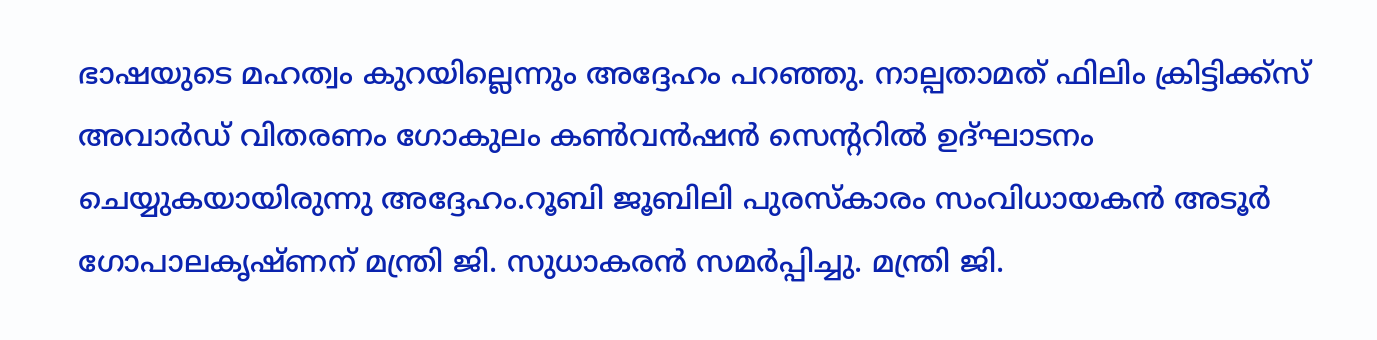ഭാഷയുടെ മഹത്വം കുറയില്ലെന്നും അദ്ദേഹം പറഞ്ഞു. നാല്പതാമത് ഫിലിം ക്രിട്ടിക്ക്സ് അവാർഡ് വിതരണം ഗോകുലം കണ്‍വൻഷൻ സെന്‍ററിൽ ഉദ്ഘാടനം ചെയ്യുകയായിരുന്നു അദ്ദേഹം.റൂബി ജൂബിലി പുരസ്കാരം സംവിധായകൻ അടൂർ ഗോപാലകൃഷ്ണന് മന്ത്രി ജി. സുധാകരൻ സമർപ്പിച്ചു. മന്ത്രി ജി.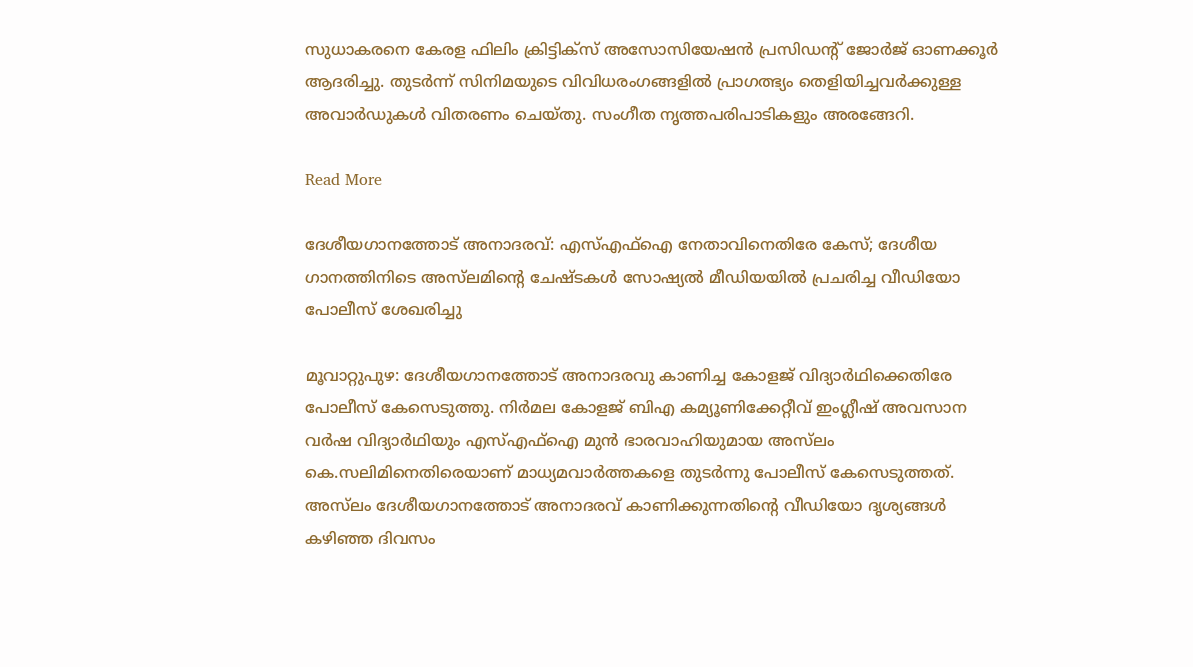സുധാകരനെ കേരള ഫിലിം ക്രിട്ടിക്സ് അസോസിയേഷൻ പ്രസിഡന്‍റ് ജോർജ് ഓണക്കൂർ ആദരിച്ചു. തുടർന്ന് സിനിമയുടെ വിവിധരംഗങ്ങളിൽ പ്രാഗത്ഭ്യം തെളിയിച്ചവർക്കുള്ള അവാർഡുകൾ വിതരണം ചെയ്തു. സംഗീത നൃത്തപരിപാടികളും അരങ്ങേറി.

Read More

ദേശീയഗാനത്തോട് അനാദരവ്: എസ്എഫ്ഐ നേതാവിനെതിരേ കേസ്; ദേശീയ ഗാനത്തിനിടെ അ‌സ്‌ലമിന്‍റെ ചേഷ്ടകൾ സോഷ്യൽ മീഡിയയിൽ പ്രചരിച്ച വീഡിയോ പോലീസ് ശേഖരിച്ചു

മൂവാറ്റുപുഴ: ദേശീയഗാനത്തോട് അനാദരവു കാണിച്ച കോളജ് വിദ്യാർഥിക്കെതിരേ പോലീസ് കേസെടുത്തു. നിർമല കോളജ് ബിഎ കമ്യൂണിക്കേറ്റീവ് ഇംഗ്ലീഷ് അവസാന വർഷ വിദ്യാർഥിയും എസ്എഫ്ഐ മുൻ ഭാരവാഹിയുമായ അ‌സ്‌ലം കെ.സലിമിനെതിരെയാണ് മാധ്യമവാർത്തകളെ തുടർന്നു പോലീസ് കേസെടുത്തത്. അ‌സ്‌ലം ദേശീയഗാനത്തോട് അനാദരവ് കാണിക്കുന്നതിന്‍റെ വീഡിയോ ദൃശ്യങ്ങൾ കഴിഞ്ഞ ദിവസം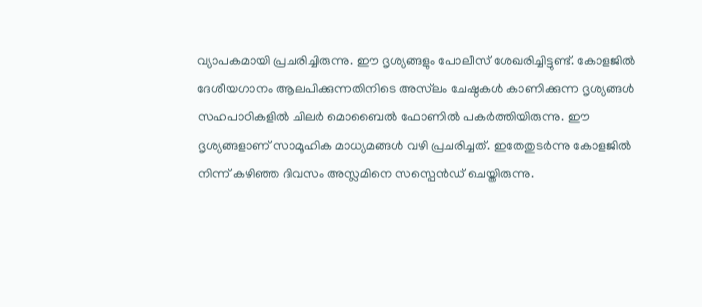വ്യാപകമായി പ്രചരിച്ചിരുന്നു. ഈ ദൃശ്യങ്ങളും പോലീസ് ശേഖരിച്ചിട്ടുണ്ട്. കോളജിൽ ദേശീയഗാനം ആലപിക്കുന്നതിനിടെ അ‌സ്‌ലം ചേഷ്ഠകൾ കാണിക്കുന്ന ദൃശ്യങ്ങൾ സഹപാഠികളിൽ ചിലർ മൊബൈൽ ഫോണിൽ പകർത്തിയിരുന്നു. ഈ ദൃശ്യങ്ങളാണ് സാമൂഹിക മാധ്യമങ്ങൾ വഴി പ്രചരിച്ചത്. ഇതേതുടർന്നു കോളജിൽ നിന്ന് കഴിഞ്ഞ ദിവസം അസ്ലമിനെ സസ്പെൻഡ് ചെയ്തിരുന്നു.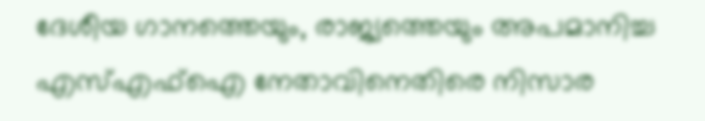ദേശീയ ഗാനത്തെയും, രാജ്യത്തെയും അപമാനിച്ച എസ്എഫ്ഐ നേതാവിനെതിരെ നിസാര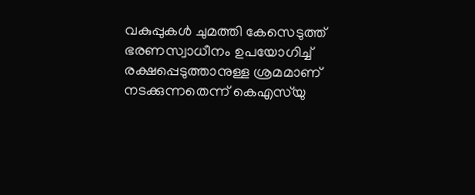വകുപ്പുകൾ ചുമത്തി കേസെടുത്ത് ഭരണസ്വാധീനം ഉപയോഗിച്ച് രക്ഷപ്പെടുത്താനുള്ള ശ്രമമാണ് നടക്കുന്നതെന്ന് കെഎസ്‌യു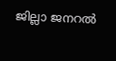ജില്ലാ ജനറൽ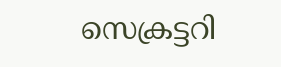സെക്രട്ടറി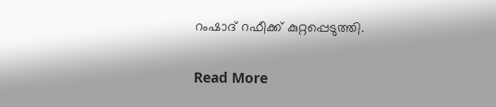റംഷാദ് റഫീക്ക് കുറ്റപ്പെടുത്തി.

Read More